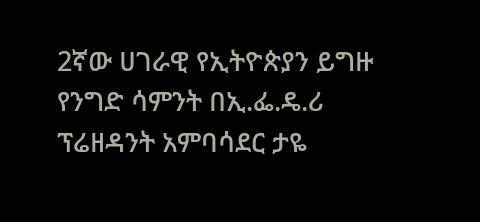2ኛው ሀገራዊ የኢትዮጵያን ይግዙ የንግድ ሳምንት በኢ.ፌ.ዴ.ሪ ፕሬዘዳንት አምባሳደር ታዬ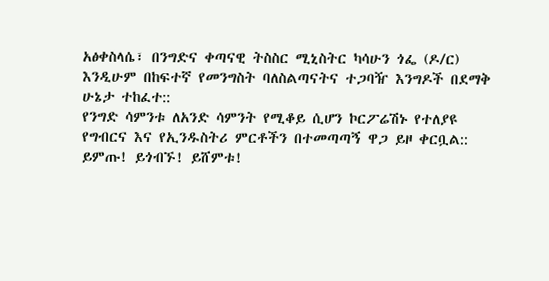አፅቀስላሴ፣ በንግድና ቀጣናዊ ትስስር ሚኒስትር ካሳሁን ጎፌ (ዶ/ር) እንዲሁም በከፍተኛ የመንግስት ባለስልጣናትና ተጋባዥ እንግዶች በደማቅ ሁኔታ ተከፈተ::
የንግድ ሳምንቱ ለአንድ ሳምንት የሚቆይ ሲሆን ኮርፖሬሽኑ የተለያዩ የግብርና እና የኢንዱስትሪ ምርቶችን በተመጣጣኝ ዋጋ ይዞ ቀርቧል::
ይምጡ! ይጎብኙ! ይሸምቱ!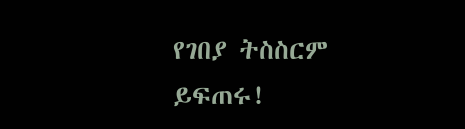የገበያ ትስስርም ይፍጠሩ!